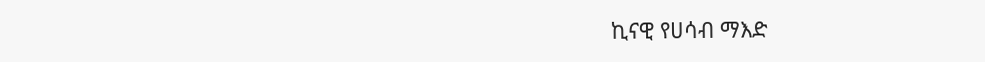ኪናዊ የሀሳብ ማእድ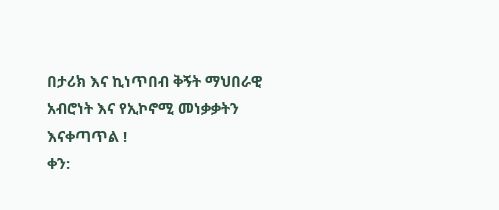በታሪክ እና ኪነጥበብ ቅኝት ማህበራዊ
አብሮነት እና የኢኮኖሚ መነቃቃትን እናቀጣጥል !
ቀን: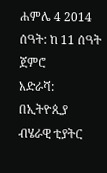ሐምሌ 4 2014
ሰዓት: ከ 11 ሰዓት ጀምሮ
አድራሻ: በኢትዮጲያ ብሄራዊ ቲያትር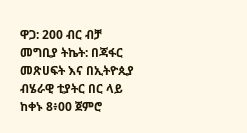ዋጋ: 200 ብር ብቻ
መግቢያ ትኬት: በጃፋር መጽሀፍት እና በኢትዮጲያ ብሄራዊ ቲያትር በር ላይ ከቀኑ 8፥00 ጀምሮ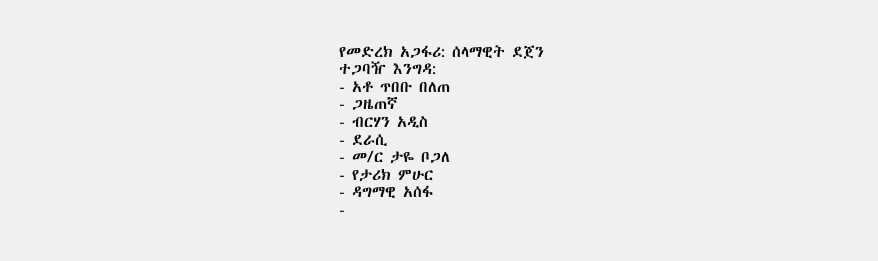የመድረክ አጋፋሪ: ሰላማዊት ደጀን
ተጋባዥ እንግዳ:
- አቶ ጥበቡ በለጠ
- ጋዜጠኛ
- ብርሃን አዲስ
- ደራሲ
- መ/ር ታዬ ቦጋለ
- የታሪክ ምሁር
- ዳግማዊ አሰፋ
-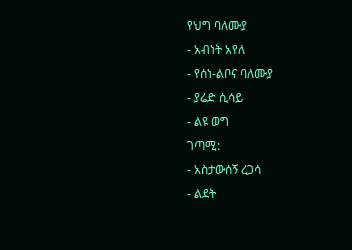የህግ ባለሙያ
- አብነት አየለ
- የሰነ-ልቦና ባለሙያ
- ያሬድ ሲሳይ
- ልዩ ወግ
ገጣሚ:
- አስታውሰኝ ረጋሳ
- ልደት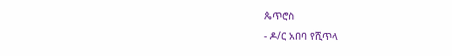ጴጥሮስ
- ዶ/ር አበባ የሺጥላ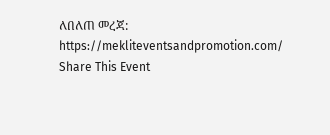ለበለጠ መረጃ: https://mekliteventsandpromotion.com/
Share This Event